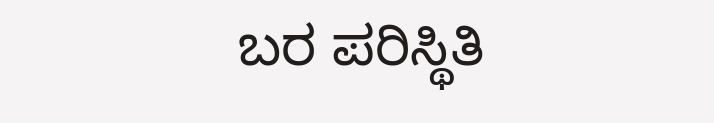ಬರ ಪರಿಸ್ಥಿತಿ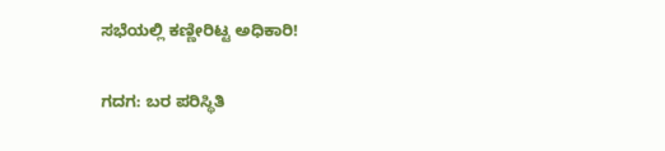ಸಭೆಯಲ್ಲಿ ಕಣ್ಣೀರಿಟ್ಟ ಅಧಿಕಾರಿ!

ಗದಗ: ಬರ ಪರಿಸ್ಥಿತಿ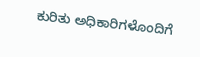ಕುರಿತು ಅಧಿಕಾರಿಗಳೊಂದಿಗೆ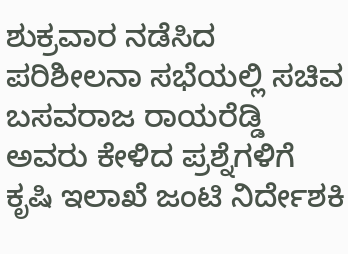ಶುಕ್ರವಾರ ನಡೆಸಿದ ಪರಿಶೀಲನಾ ಸಭೆಯಲ್ಲಿ ಸಚಿವ ಬಸವರಾಜ ರಾಯರೆಡ್ಡಿ ಅವರು ಕೇಳಿದ ಪ್ರಶ್ನೆಗಳಿಗೆ ಕೃಷಿ ಇಲಾಖೆ ಜಂಟಿ ನಿರ್ದೇಶಕಿ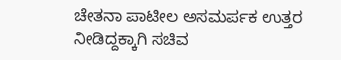ಚೇತನಾ ಪಾಟೀಲ ಅಸಮರ್ಪಕ ಉತ್ತರ ನೀಡಿದ್ದಕ್ಕಾಗಿ ಸಚಿವ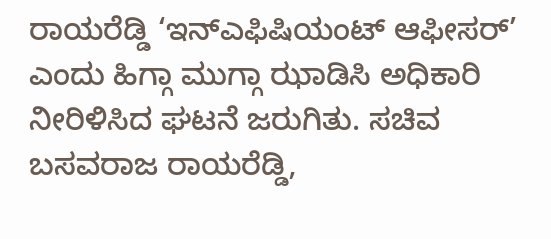ರಾಯರೆಡ್ಡಿ ‘ಇನ್‌ಎಫಿಷಿಯಂಟ್ ಆಫೀಸರ್’ ಎಂದು ಹಿಗ್ಗಾ ಮುಗ್ಗಾ ಝಾಡಿಸಿ ಅಧಿಕಾರಿ ನೀರಿಳಿಸಿದ ಘಟನೆ ಜರುಗಿತು. ಸಚಿವ ಬಸವರಾಜ ರಾಯರೆಡ್ಡಿ,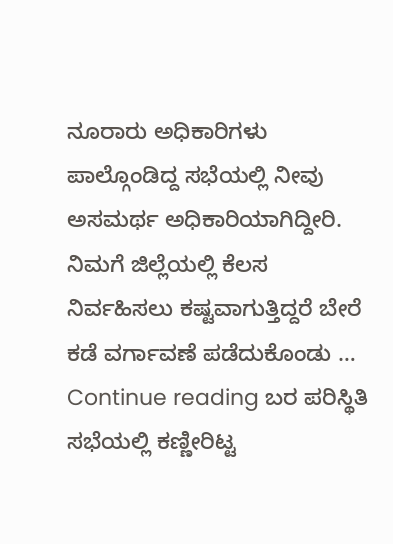ನೂರಾರು ಅಧಿಕಾರಿಗಳು ಪಾಲ್ಗೊಂಡಿದ್ದ ಸಭೆಯಲ್ಲಿ ನೀವು ಅಸಮರ್ಥ ಅಧಿಕಾರಿಯಾಗಿದ್ದೀರಿ. ನಿಮಗೆ ಜಿಲ್ಲೆಯಲ್ಲಿ ಕೆಲಸ ನಿರ್ವಹಿಸಲು ಕಷ್ಟವಾಗುತ್ತಿದ್ದರೆ ಬೇರೆ ಕಡೆ ವರ್ಗಾವಣೆ ಪಡೆದುಕೊಂಡು … Continue reading ಬರ ಪರಿಸ್ಥಿತಿ ಸಭೆಯಲ್ಲಿ ಕಣ್ಣೀರಿಟ್ಟ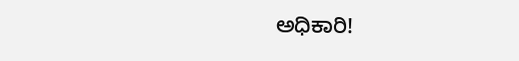ಅಧಿಕಾರಿ!